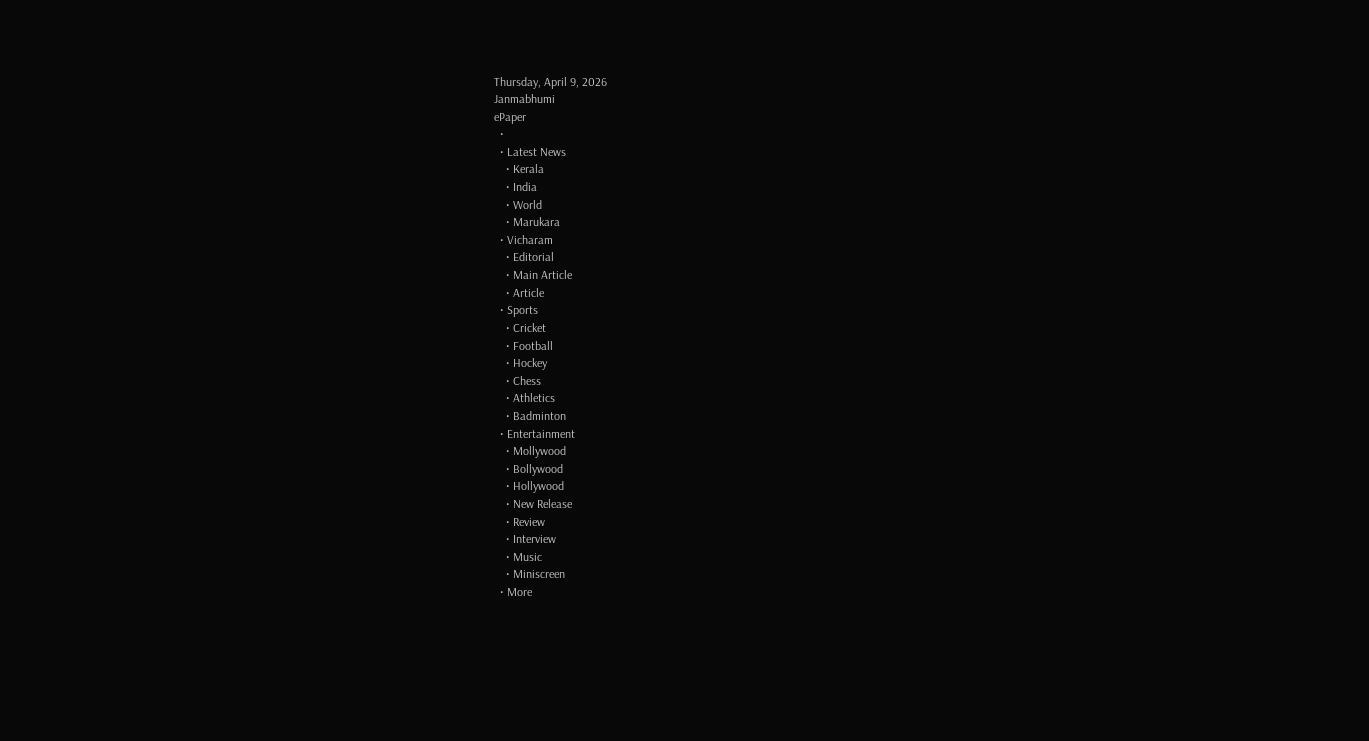Thursday, April 9, 2026
Janmabhumi
ePaper
  •
  • Latest News
    • Kerala
    • India
    • World
    • Marukara
  • Vicharam
    • Editorial
    • Main Article
    • Article
  • Sports
    • Cricket
    • Football
    • Hockey
    • Chess
    • Athletics
    • Badminton
  • Entertainment
    • Mollywood
    • Bollywood
    • Hollywood
    • New Release
    • Review
    • Interview
    • Music
    • Miniscreen
  • More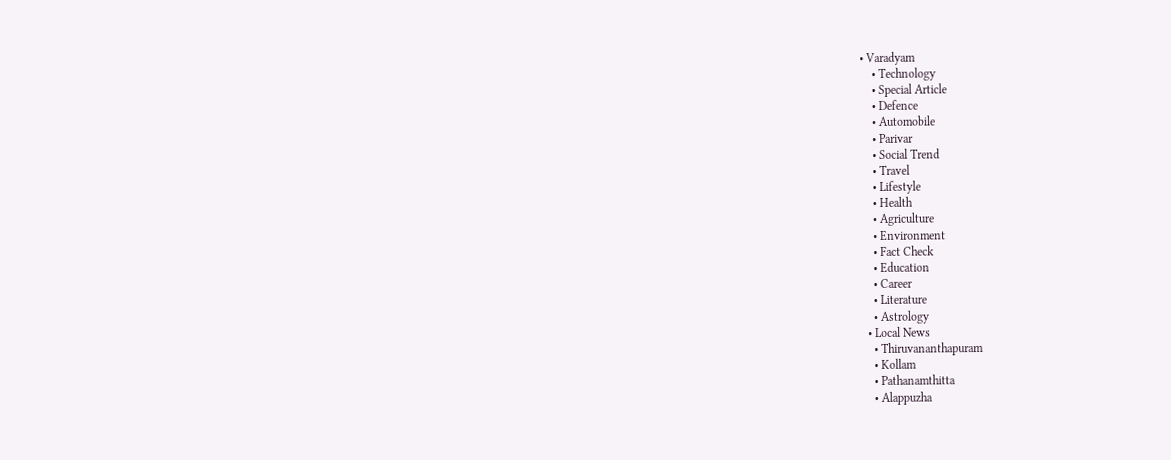• Varadyam
    • Technology
    • Special Article
    • Defence
    • Automobile
    • Parivar
    • Social Trend
    • Travel
    • Lifestyle
    • Health
    • Agriculture
    • Environment
    • Fact Check
    • Education
    • Career
    • Literature
    • Astrology
  • Local News
    • Thiruvananthapuram
    • Kollam
    • Pathanamthitta
    • Alappuzha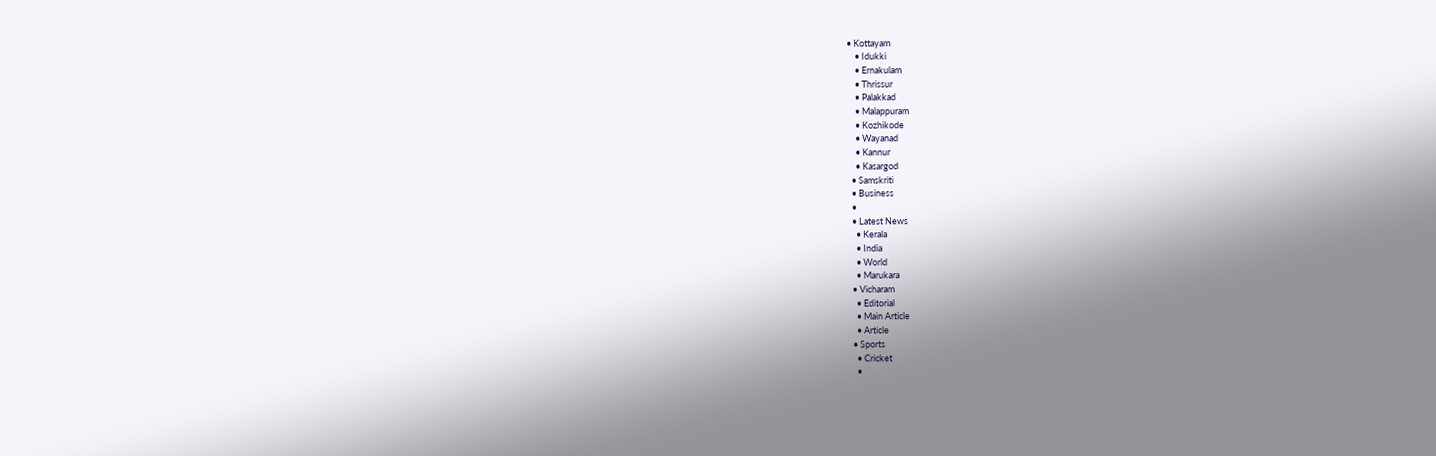• Kottayam
    • Idukki
    • Ernakulam
    • Thrissur
    • Palakkad
    • Malappuram
    • Kozhikode
    • Wayanad
    • Kannur
    • Kasargod
  • Samskriti
  • Business
  •
  • Latest News
    • Kerala
    • India
    • World
    • Marukara
  • Vicharam
    • Editorial
    • Main Article
    • Article
  • Sports
    • Cricket
    •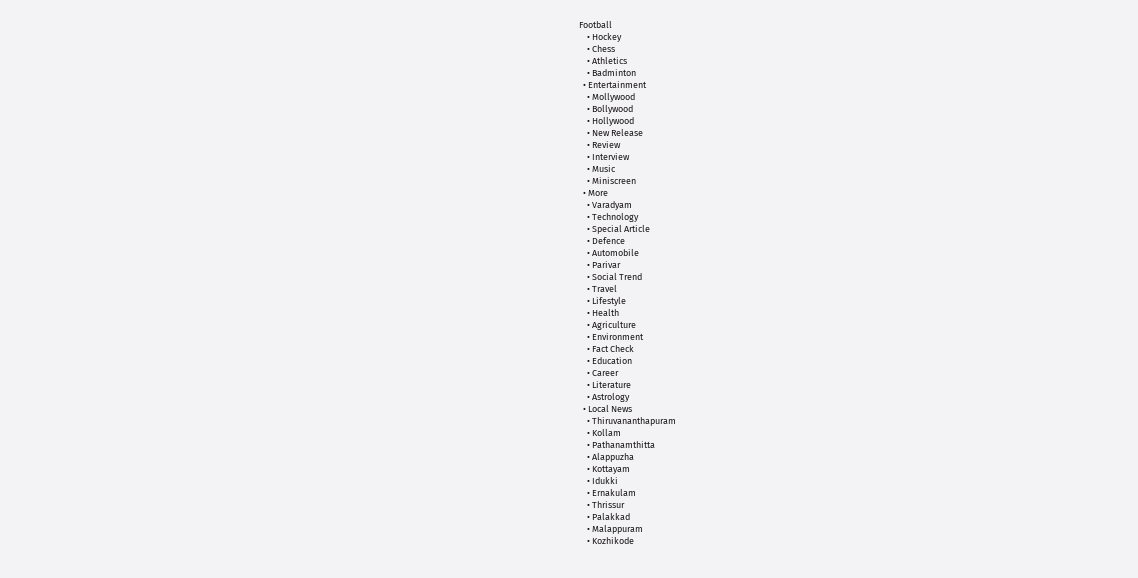Football
    • Hockey
    • Chess
    • Athletics
    • Badminton
  • Entertainment
    • Mollywood
    • Bollywood
    • Hollywood
    • New Release
    • Review
    • Interview
    • Music
    • Miniscreen
  • More
    • Varadyam
    • Technology
    • Special Article
    • Defence
    • Automobile
    • Parivar
    • Social Trend
    • Travel
    • Lifestyle
    • Health
    • Agriculture
    • Environment
    • Fact Check
    • Education
    • Career
    • Literature
    • Astrology
  • Local News
    • Thiruvananthapuram
    • Kollam
    • Pathanamthitta
    • Alappuzha
    • Kottayam
    • Idukki
    • Ernakulam
    • Thrissur
    • Palakkad
    • Malappuram
    • Kozhikode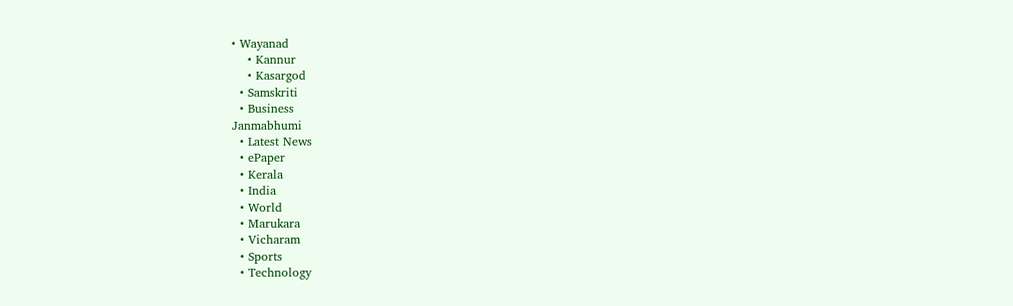• Wayanad
    • Kannur
    • Kasargod
  • Samskriti
  • Business
Janmabhumi
  • Latest News
  • ePaper
  • Kerala
  • India
  • World
  • Marukara
  • Vicharam
  • Sports
  • Technology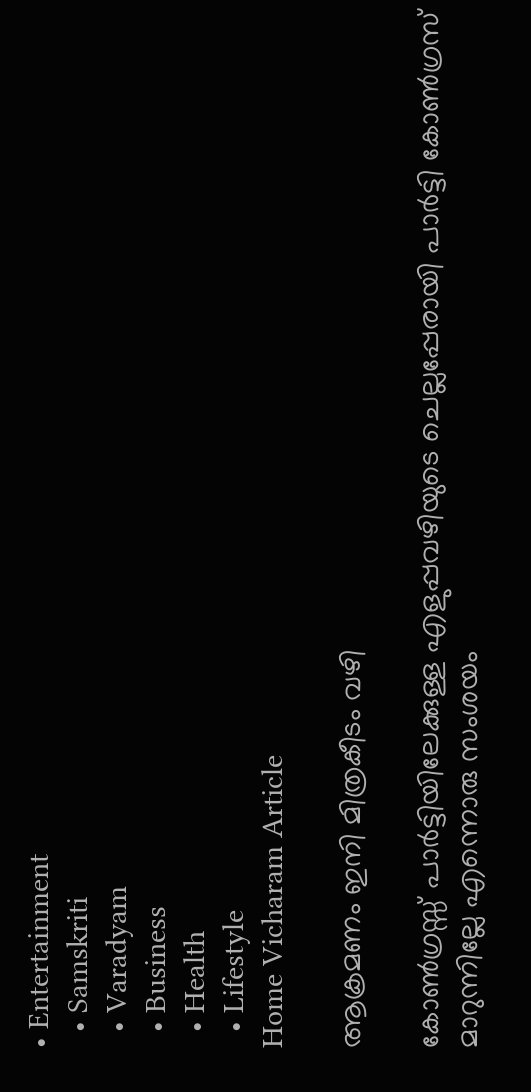• Entertainment
  • Samskriti
  • Varadyam
  • Business
  • Health
  • Lifestyle
Home Vicharam Article

ആക്രമണം ഇനി മിത്രകീടം വഴി

കോണ്‍ഗ്രസ്സ് പാര്‍ട്ടിയിലേക്കുള്ള എളുപ്പവഴിയുടെ ചെല്ലപ്പേരായി പാര്‍ട്ടി കോണ്‍ഗ്രസ് മാറുന്നില്ലേ എന്നൊരു സംശയം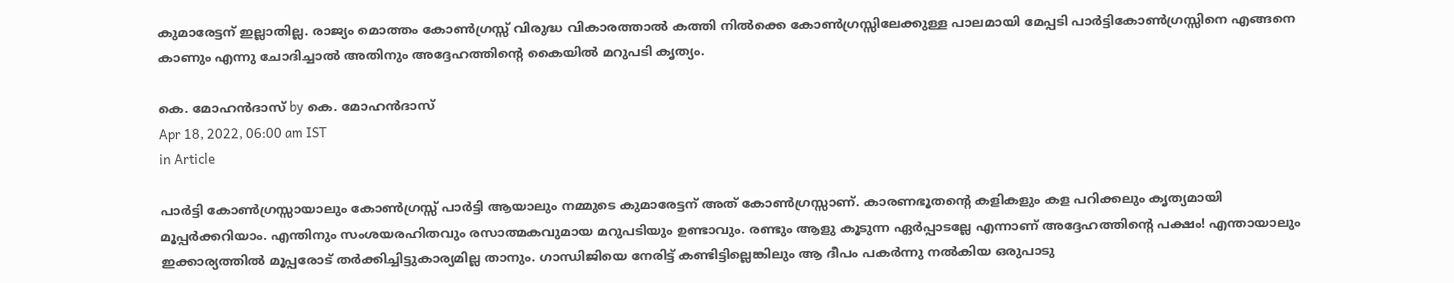കുമാരേട്ടന് ഇല്ലാതില്ല. രാജ്യം മൊത്തം കോണ്‍ഗ്രസ്സ് വിരുദ്ധ വികാരത്താല്‍ കത്തി നില്‍ക്കെ കോണ്‍ഗ്രസ്സിലേക്കുള്ള പാലമായി മേപ്പടി പാര്‍ട്ടികോണ്‍ഗ്രസ്സിനെ എങ്ങനെ കാണും എന്നു ചോദിച്ചാല്‍ അതിനും അദ്ദേഹത്തിന്റെ കൈയില്‍ മറുപടി കൃത്യം.

കെ. മോഹന്‍ദാസ് by കെ. മോഹന്‍ദാസ്
Apr 18, 2022, 06:00 am IST
in Article

പാര്‍ട്ടി കോണ്‍ഗ്രസ്സായാലും കോണ്‍ഗ്രസ്സ് പാര്‍ട്ടി ആയാലും നമ്മുടെ കുമാരേട്ടന് അത് കോണ്‍ഗ്രസ്സാണ്. കാരണഭൂതന്റെ കളികളും കള പറിക്കലും കൃത്യമായി മൂപ്പര്‍ക്കറിയാം. എന്തിനും സംശയരഹിതവും രസാത്മകവുമായ മറുപടിയും ഉണ്ടാവും. രണ്ടും ആളു കൂടുന്ന ഏര്‍പ്പാടല്ലേ എന്നാണ് അദ്ദേഹത്തിന്റെ പക്ഷം! എന്തായാലും ഇക്കാര്യത്തില്‍ മൂപ്പരോട് തര്‍ക്കിച്ചിട്ടുകാര്യമില്ല താനും. ഗാന്ധിജിയെ നേരിട്ട് കണ്ടിട്ടില്ലെങ്കിലും ആ ദീപം പകര്‍ന്നു നല്‍കിയ ഒരുപാടു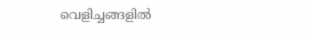വെളിച്ചങ്ങളില്‍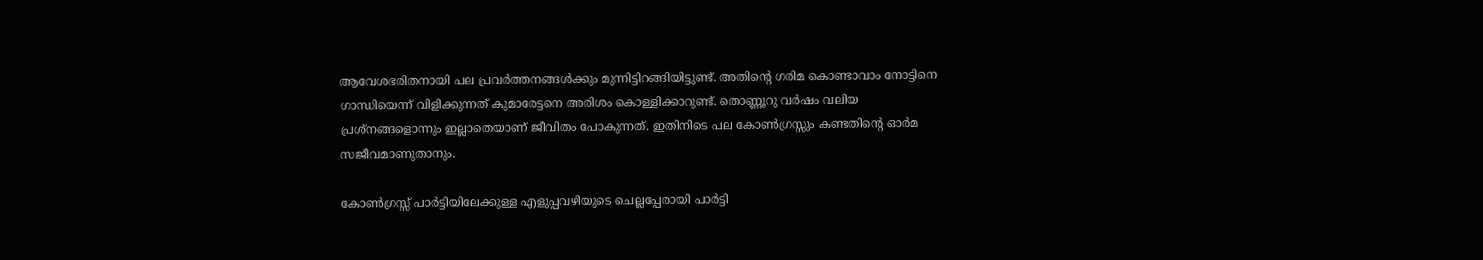ആവേശഭരിതനായി പല പ്രവര്‍ത്തനങ്ങള്‍ക്കും മുന്നിട്ടിറങ്ങിയിട്ടുണ്ട്. അതിന്റെ ഗരിമ കൊണ്ടാവാം നോട്ടിനെ ഗാന്ധിയെന്ന് വിളിക്കുന്നത് കുമാരേട്ടനെ അരിശം കൊള്ളിക്കാറുണ്ട്. തൊണ്ണൂറു വര്‍ഷം വലിയ പ്രശ്‌നങ്ങളൊന്നും ഇല്ലാതെയാണ് ജീവിതം പോകുന്നത്. ഇതിനിടെ പല കോണ്‍ഗ്രസ്സും കണ്ടതിന്റെ ഓര്‍മ സജീവമാണുതാനും.

കോണ്‍ഗ്രസ്സ് പാര്‍ട്ടിയിലേക്കുള്ള എളുപ്പവഴിയുടെ ചെല്ലപ്പേരായി പാര്‍ട്ടി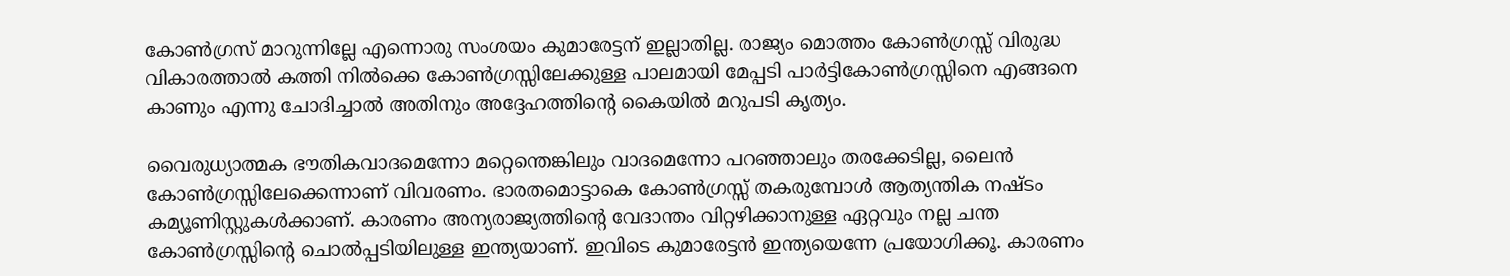കോണ്‍ഗ്രസ് മാറുന്നില്ലേ എന്നൊരു സംശയം കുമാരേട്ടന് ഇല്ലാതില്ല. രാജ്യം മൊത്തം കോണ്‍ഗ്രസ്സ് വിരുദ്ധ വികാരത്താല്‍ കത്തി നില്‍ക്കെ കോണ്‍ഗ്രസ്സിലേക്കുള്ള പാലമായി മേപ്പടി പാര്‍ട്ടികോണ്‍ഗ്രസ്സിനെ എങ്ങനെ കാണും എന്നു ചോദിച്ചാല്‍ അതിനും അദ്ദേഹത്തിന്റെ കൈയില്‍ മറുപടി കൃത്യം.

വൈരുധ്യാത്മക ഭൗതികവാദമെന്നോ മറ്റെന്തെങ്കിലും വാദമെന്നോ പറഞ്ഞാലും തരക്കേടില്ല, ലൈന്‍ കോണ്‍ഗ്രസ്സിലേക്കെന്നാണ് വിവരണം. ഭാരതമൊട്ടാകെ കോണ്‍ഗ്രസ്സ് തകരുമ്പോള്‍ ആത്യന്തിക നഷ്ടം കമ്യൂണിസ്റ്റുകള്‍ക്കാണ്. കാരണം അന്യരാജ്യത്തിന്റെ വേദാന്തം വിറ്റഴിക്കാനുള്ള ഏറ്റവും നല്ല ചന്ത കോണ്‍ഗ്രസ്സിന്റെ ചൊല്‍പ്പടിയിലുള്ള ഇന്ത്യയാണ്. ഇവിടെ കുമാരേട്ടന്‍ ഇന്ത്യയെന്നേ പ്രയോഗിക്കൂ. കാരണം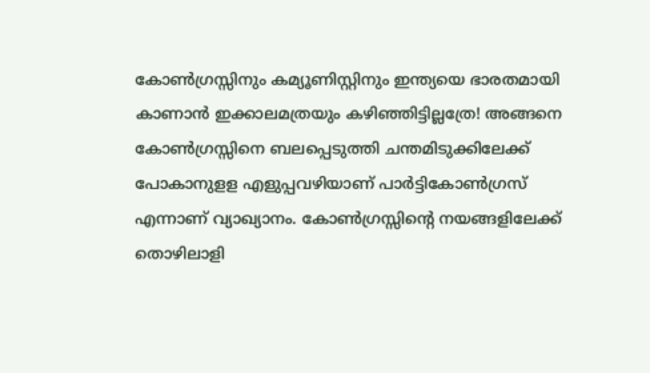കോണ്‍ഗ്രസ്സിനും കമ്യൂണിസ്റ്റിനും ഇന്ത്യയെ ഭാരതമായി കാണാന്‍ ഇക്കാലമത്രയും കഴിഞ്ഞിട്ടില്ലത്രേ! അങ്ങനെ കോണ്‍ഗ്രസ്സിനെ ബലപ്പെടുത്തി ചന്തമിടുക്കിലേക്ക് പോകാനുളള എളുപ്പവഴിയാണ് പാര്‍ട്ടികോണ്‍ഗ്രസ് എന്നാണ് വ്യാഖ്യാനം. കോണ്‍ഗ്രസ്സിന്റെ നയങ്ങളിലേക്ക് തൊഴിലാളി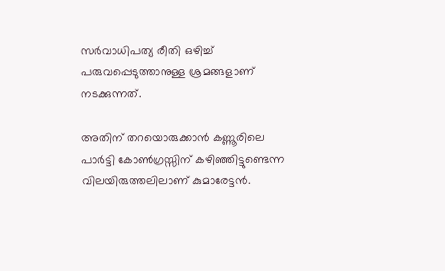സര്‍വാധിപത്യ രീതി ഒഴിച്ച് പരുവപ്പെടുത്താനുള്ള ശ്രമങ്ങളാണ് നടക്കുന്നത്.

അതിന് തറയൊരുക്കാന്‍ കണ്ണൂരിലെ പാര്‍ട്ടി കോണ്‍ഗ്രസ്സിന് കഴിഞ്ഞിട്ടുണ്ടെന്ന വിലയിരുത്തലിലാണ് കുമാരേട്ടന്‍.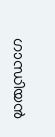ഗാന്ധിയന്‍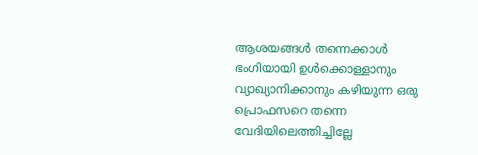ആശയങ്ങള്‍ തന്നെക്കാള്‍ ഭംഗിയായി ഉള്‍ക്കൊള്ളാനും വ്യാഖ്യാനിക്കാനും കഴിയുന്ന ഒരു പ്രൊഫസറെ തന്നെ വേദിയിലെത്തിച്ചില്ലേ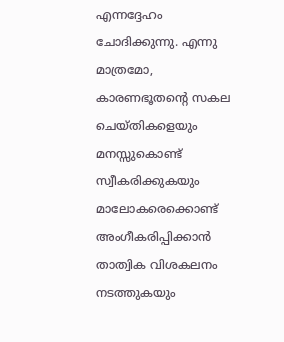എന്നദ്ദേഹം ചോദിക്കുന്നു. എന്നു മാത്രമോ, കാരണഭൂതന്റെ സകല ചെയ്തികളെയും മനസ്സുകൊണ്ട് സ്വീകരിക്കുകയും മാലോകരെക്കൊണ്ട് അംഗീകരിപ്പിക്കാന്‍ താത്വിക വിശകലനം നടത്തുകയും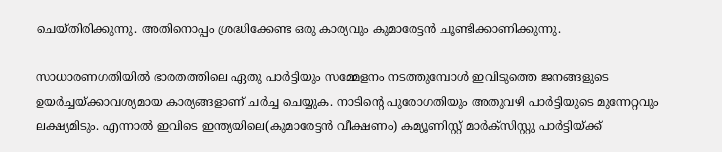ചെയ്തിരിക്കുന്നു. അതിനൊപ്പം ശ്രദ്ധിക്കേണ്ട ഒരു കാര്യവും കുമാരേട്ടന്‍ ചൂണ്ടിക്കാണിക്കുന്നു.

സാധാരണഗതിയില്‍ ഭാരതത്തിലെ ഏതു പാര്‍ട്ടിയും സമ്മേളനം നടത്തുമ്പോള്‍ ഇവിടുത്തെ ജനങ്ങളുടെ ഉയര്‍ച്ചയ്‌ക്കാവശ്യമായ കാര്യങ്ങളാണ് ചര്‍ച്ച ചെയ്യുക. നാടിന്റെ പുരോഗതിയും അതുവഴി പാര്‍ട്ടിയുടെ മുന്നേറ്റവും ലക്ഷ്യമിടും. എന്നാല്‍ ഇവിടെ ഇന്ത്യയിലെ(കുമാരേട്ടന്‍ വീക്ഷണം) കമ്യൂണിസ്റ്റ് മാര്‍ക്‌സിസ്റ്റു പാര്‍ട്ടിയ്‌ക്ക്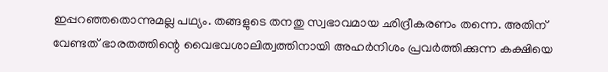ഇപ്പറഞ്ഞതൊന്നുമല്ല പഥ്യം. തങ്ങളുടെ തനതു സ്വഭാവമായ ഛിദ്രീകരണം തന്നെ. അതിന് വേണ്ടത് ഭാരതത്തിന്റെ വൈഭവശാലിത്വത്തിനായി അഹര്‍നിശം പ്രവര്‍ത്തിക്കുന്ന കക്ഷിയെ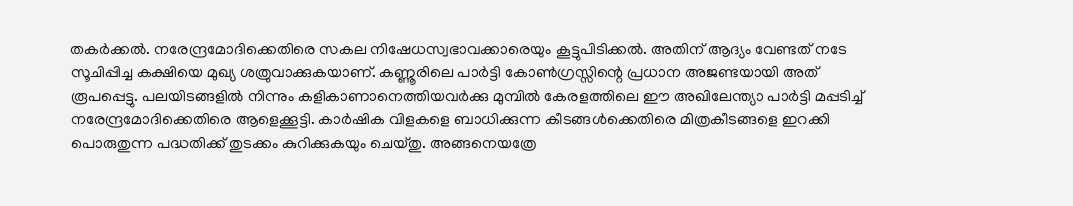തകര്‍ക്കല്‍. നരേന്ദ്രമോദിക്കെതിരെ സകല നിഷേധസ്വഭാവക്കാരെയും കൂട്ടുപിടിക്കല്‍. അതിന് ആദ്യം വേണ്ടത് നടേ സൂചിപ്പിച്ച കക്ഷിയെ മുഖ്യ ശത്രുവാക്കുകയാണ്. കണ്ണൂരിലെ പാര്‍ട്ടി കോണ്‍ഗ്രസ്സിന്റെ പ്രധാന അജണ്ടയായി അത് രൂപപ്പെട്ടു. പലയിടങ്ങളില്‍ നിന്നും കളികാണാനെത്തിയവര്‍ക്കു മുമ്പില്‍ കേരളത്തിലെ ഈ അഖിലേന്ത്യാ പാര്‍ട്ടി മപ്പടിച്ച് നരേന്ദ്രമോദിക്കെതിരെ ആളെക്കൂട്ടി. കാര്‍ഷിക വിളകളെ ബാധിക്കുന്ന കീടങ്ങള്‍ക്കെതിരെ മിത്രകീടങ്ങളെ ഇറക്കി പൊരുതുന്ന പദ്ധതിക്ക് തുടക്കം കുറിക്കുകയും ചെയ്തു. അങ്ങനെയത്രേ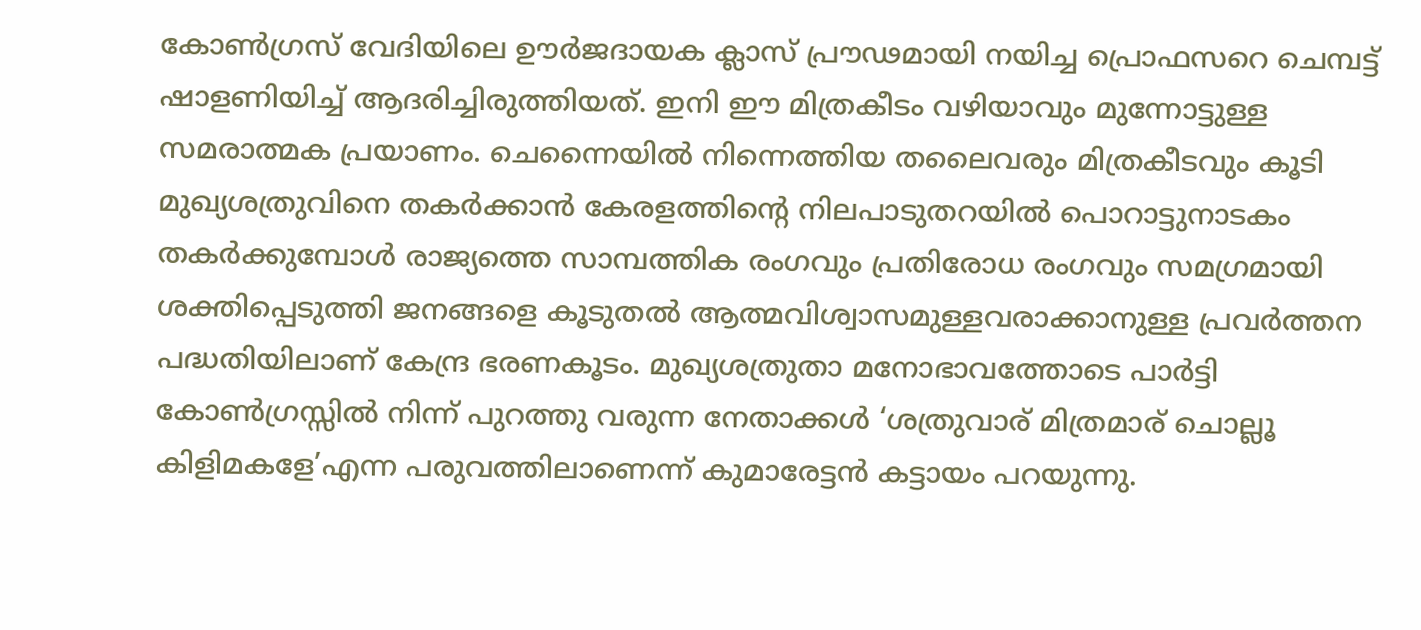കോണ്‍ഗ്രസ് വേദിയിലെ ഊര്‍ജദായക ക്ലാസ് പ്രൗഢമായി നയിച്ച പ്രൊഫസറെ ചെമ്പട്ട് ഷാളണിയിച്ച് ആദരിച്ചിരുത്തിയത്. ഇനി ഈ മിത്രകീടം വഴിയാവും മുന്നോട്ടുള്ള സമരാത്മക പ്രയാണം. ചെന്നൈയില്‍ നിന്നെത്തിയ തലൈവരും മിത്രകീടവും കൂടി മുഖ്യശത്രുവിനെ തകര്‍ക്കാന്‍ കേരളത്തിന്റെ നിലപാടുതറയില്‍ പൊറാട്ടുനാടകം തകര്‍ക്കുമ്പോള്‍ രാജ്യത്തെ സാമ്പത്തിക രംഗവും പ്രതിരോധ രംഗവും സമഗ്രമായി ശക്തിപ്പെടുത്തി ജനങ്ങളെ കൂടുതല്‍ ആത്മവിശ്വാസമുള്ളവരാക്കാനുള്ള പ്രവര്‍ത്തന പദ്ധതിയിലാണ് കേന്ദ്ര ഭരണകൂടം. മുഖ്യശത്രുതാ മനോഭാവത്തോടെ പാര്‍ട്ടി കോണ്‍ഗ്രസ്സില്‍ നിന്ന് പുറത്തു വരുന്ന നേതാക്കള്‍ ‘ശത്രുവാര് മിത്രമാര് ചൊല്ലൂ കിളിമകളേ’എന്ന പരുവത്തിലാണെന്ന് കുമാരേട്ടന്‍ കട്ടായം പറയുന്നു.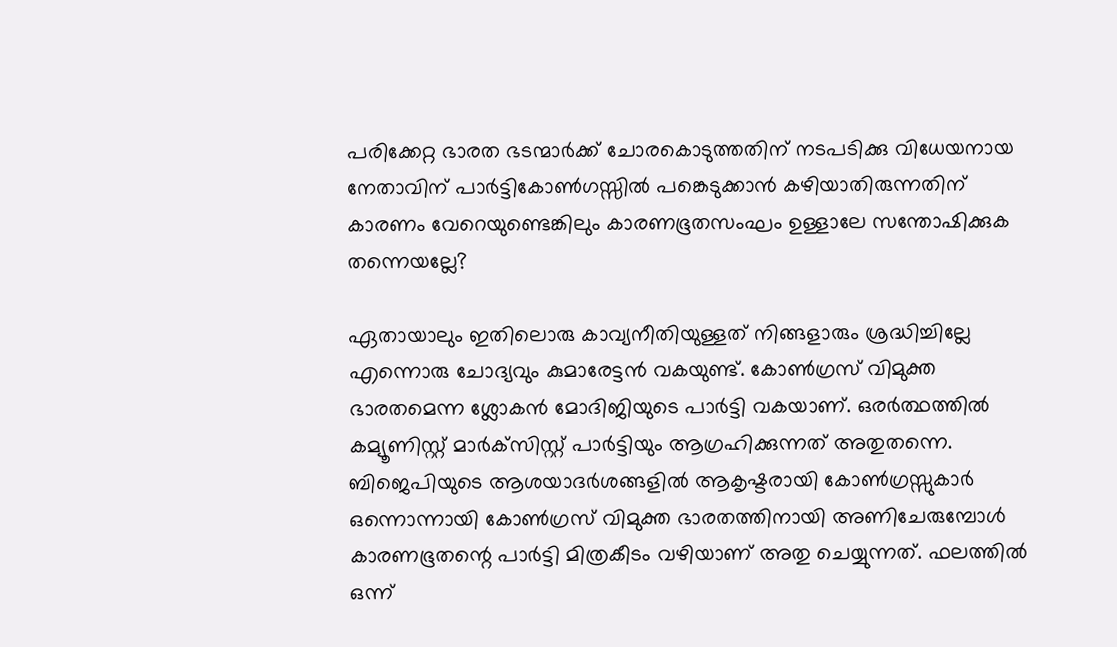പരിക്കേറ്റ ഭാരത ഭടന്മാര്‍ക്ക് ചോരകൊടുത്തതിന് നടപടിക്കു വിധേയനായ നേതാവിന് പാര്‍ട്ടികോണ്‍ഗസ്സില്‍ പങ്കെടുക്കാന്‍ കഴിയാതിരുന്നതിന് കാരണം വേറെയുണ്ടെങ്കിലും കാരണഭൂതസംഘം ഉള്ളാലേ സന്തോഷിക്കുക തന്നെയല്ലേ?

ഏതായാലും ഇതിലൊരു കാവ്യനീതിയുള്ളത് നിങ്ങളാരും ശ്രദ്ധിച്ചില്ലേ എന്നൊരു ചോദ്യവും കുമാരേട്ടന്‍ വകയുണ്ട്. കോണ്‍ഗ്രസ് വിമുക്ത ഭാരതമെന്ന ശ്ലോകന്‍ മോദിജിയുടെ പാര്‍ട്ടി വകയാണ്. ഒരര്‍ത്ഥത്തില്‍ കമ്യൂണിസ്റ്റ് മാര്‍ക്‌സിസ്റ്റ് പാര്‍ട്ടിയും ആഗ്രഹിക്കുന്നത് അതുതന്നെ. ബിജെപിയുടെ ആശയാദര്‍ശങ്ങളില്‍ ആകൃഷ്ടരായി കോണ്‍ഗ്രസ്സുകാര്‍ ഒന്നൊന്നായി കോണ്‍ഗ്രസ് വിമുക്ത ഭാരതത്തിനായി അണിചേരുമ്പോള്‍ കാരണഭൂതന്റെ പാര്‍ട്ടി മിത്രകീടം വഴിയാണ് അതു ചെയ്യുന്നത്. ഫലത്തില്‍ ഒന്ന്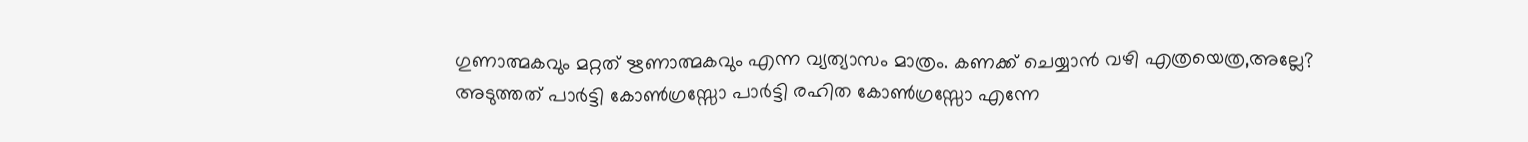ഗുണാത്മകവും മറ്റത് ഋണാത്മകവും എന്ന വ്യത്യാസം മാത്രം. കണക്ക് ചെയ്യാന്‍ വഴി എത്രയെത്ര,അല്ലേ? അടുത്തത് പാര്‍ട്ടി കോണ്‍ഗ്രസ്സോ പാര്‍ട്ടി രഹിത കോണ്‍ഗ്രസ്സോ എന്നേ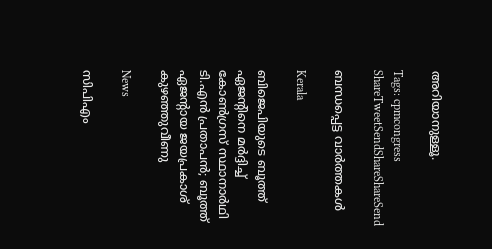അറിയാനുള്ളൂ.

Tags: cpmcongress
ShareTweetSendShareShareSend

ബന്ധപ്പെട്ട വാര്‍ത്തകള്‍

Kerala

ബിജെപിയുടെ ബൂത്ത് ഏജൻ്റിനെ മർദ്ദിച്ച് കോൺഗ്രസ് സ്ഥാനാർഥി ടി.എൻ പ്രതാപൻ; ബൂത്ത് ഏജൻ്റായ ജയപ്രകാശ് കുഴഞ്ഞുവീണു

News

സിപിഎം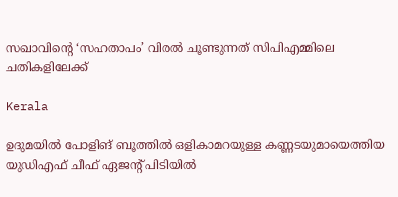സഖാവിന്റെ ‘സഹതാപം’ വിരൽ ചൂണ്ടുന്നത് സിപിഎമ്മിലെ ചതികളിലേക്ക്

Kerala

ഉദുമയിൽ പോളിങ് ബൂത്തിൽ ഒളികാമറയുള്ള കണ്ണടയുമായെത്തിയ യുഡിഎഫ് ചീഫ് ഏജന്റ് പിടിയിൽ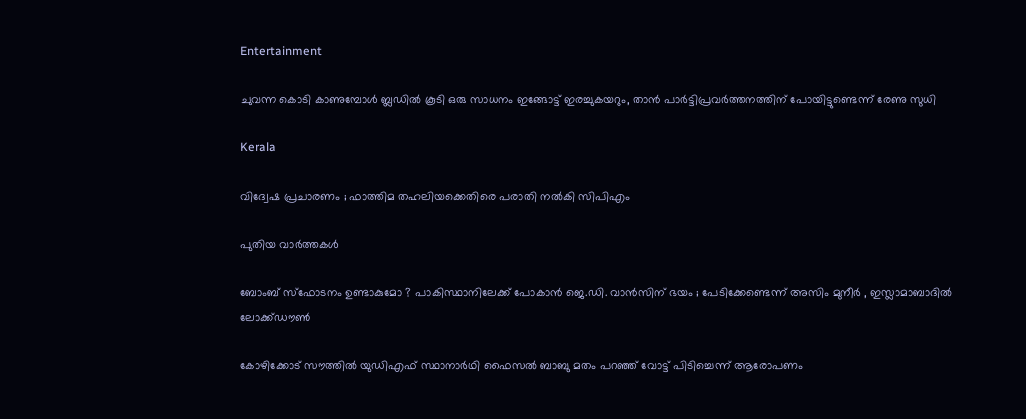Entertainment

ചുവന്ന കൊടി കാണുമ്പോള്‍ ബ്ലഡില്‍ കൂടി ഒരു സാധനം ഇങ്ങോട്ട് ഇരച്ചുകയറും, താൻ പാർട്ടിപ്രവർത്തനത്തിന് പോയിട്ടുണ്ടെന്ന് രേണു സുധി

Kerala

വിദ്വേഷ പ്രചാരണം ; ഫാത്തിമ തഹലിയക്കെതിരെ പരാതി നല്‍കി സിപിഎം

പുതിയ വാര്‍ത്തകള്‍

ബോംബ് സ്ഫോടനം ഉണ്ടാകുമോ ? പാകിസ്ഥാനിലേക്ക് പോകാൻ ജെ.ഡി. വാൻസിന് ഭയം ; പേടിക്കേണ്ടെന്ന് അസിം മുനീർ , ഇസ്ലാമാബാദിൽ ലോക്ക്ഡൗൺ

കോഴിക്കോട് സൗത്തില്‍ യുഡിഎഫ് സ്ഥാനാര്‍ഥി ഫൈസല്‍ ബാബു മതം പറഞ്ഞ് വോട്ട് പിടിച്ചെന്ന് ആരോപണം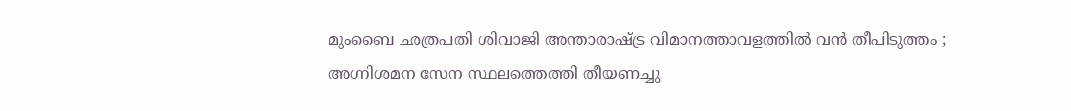മുംബൈ ഛത്രപതി ശിവാജി അന്താരാഷ്‌ട്ര വിമാനത്താവളത്തിൽ വൻ തീപിടുത്തം ; അഗ്നിശമന സേന സ്ഥലത്തെത്തി തീയണച്ചു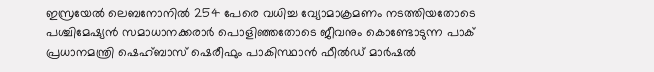ഇസ്രയേല്‍ ലെബനോനില്‍ 254 പേരെ വധിച്ച വ്യോമാക്രമണം നടത്തിയതോടെ പശ്ചിമേഷ്യന്‍ സമാധാനക്കരാര്‍ പൊളിഞ്ഞതോടെ ജീവനും കൊണ്ടോടുന്ന പാക് പ്രധാനമന്ത്രി ഷെഹ്ബാസ് ഷെരീഫും പാകിസ്ഥാന്‍ ഫീല്‍ഡ് മാര്‍ഷല്‍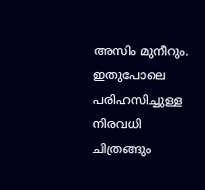അസിം മുനീറും. ഇതുപോലെ പരിഹസിച്ചുള്ള നിരവധി ചിത്രങ്ങും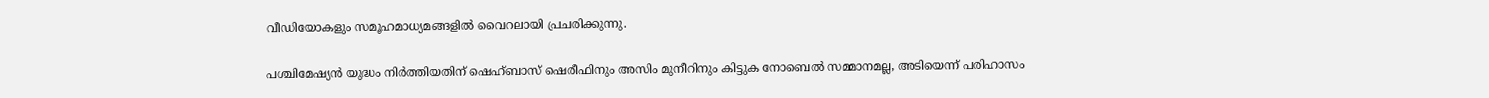വീഡിയോകളും സമൂഹമാധ്യമങ്ങളില്‍ വൈറലായി പ്രചരിക്കുന്നു.

പശ്ചിമേഷ്യന്‍ യുദ്ധം നിര്‍ത്തിയതിന് ഷെഹ്ബാസ് ഷെരീഫിനും അസിം മുനീറിനും കിട്ടുക നോബെല്‍ സമ്മാനമല്ല, അടിയെന്ന് പരിഹാസം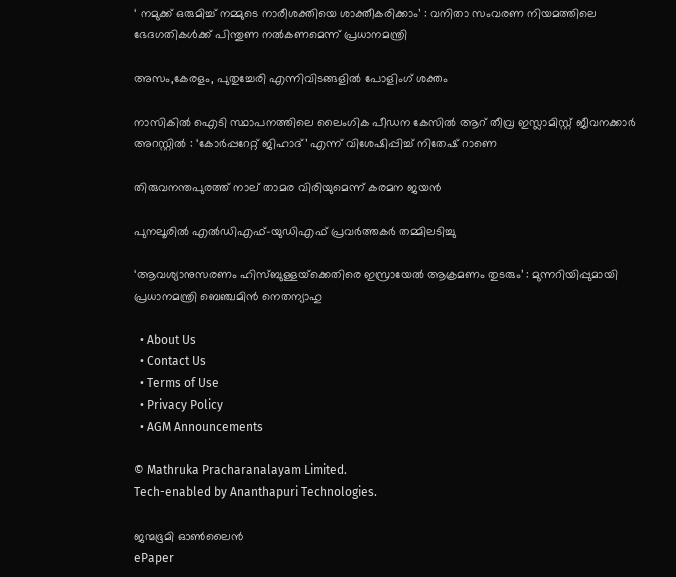‘ നമുക്ക് ഒരുമിച്ച് നമ്മുടെ നാരീശക്തിയെ ശാക്തീകരിക്കാം’ : വനിതാ സംവരണ നിയമത്തിലെ ഭേദഗതികൾക്ക് പിന്തുണ നൽകണമെന്ന് പ്രധാനമന്ത്രി

അസം,കേരളം, പുതുച്ചേരി എന്നിവിടങ്ങളില്‍ പോളിംഗ് ശക്തം

നാസികിൽ ഐടി സ്ഥാപനത്തിലെ ലൈംഗിക പീഡന കേസിൽ ആറ് തീവ്ര ഇസ്ലാമിസ്റ്റ് ജീവനക്കാർ അറസ്റ്റിൽ : ‘കോർപ്പറേറ്റ് ജിഹാദ്’ എന്ന് വിശേഷിപ്പിച്ച് നിതേഷ് റാണെ

തിരുവനന്തപുരത്ത് നാല് താമര വിരിയുമെന്ന് കരമന ജയന്‍

പുനലൂരില്‍ എല്‍ഡിഎഫ്-യുഡിഎഫ് പ്രവര്‍ത്തകര്‍ തമ്മിലടിച്ചു

‘ആവശ്യാനുസരണം ഹിസ്ബുള്ളയ്‌ക്കെതിരെ ഇസ്രായേൽ ആക്രമണം തുടരും’ : മുന്നറിയിപ്പുമായി പ്രധാനമന്ത്രി ബെഞ്ചമിൻ നെതന്യാഹു

  • About Us
  • Contact Us
  • Terms of Use
  • Privacy Policy
  • AGM Announcements

© Mathruka Pracharanalayam Limited.
Tech-enabled by Ananthapuri Technologies.

ജന്മഭൂമി ഓണ്‍ലൈന്‍
ePaper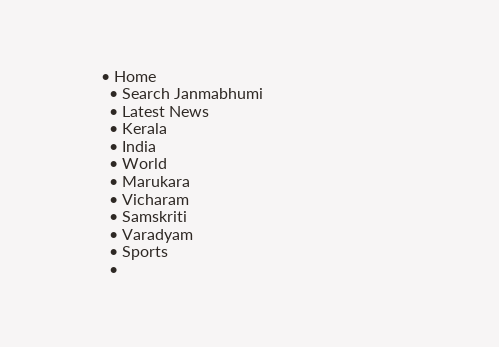• Home
  • Search Janmabhumi
  • Latest News
  • Kerala
  • India
  • World
  • Marukara
  • Vicharam
  • Samskriti
  • Varadyam
  • Sports
  •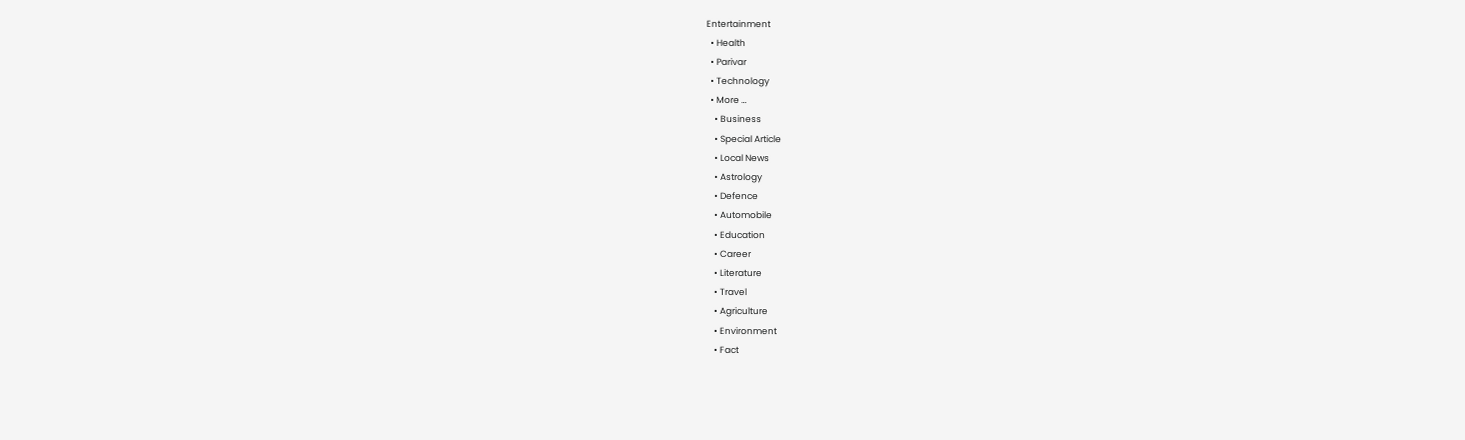Entertainment
  • Health
  • Parivar
  • Technology
  • More …
    • Business
    • Special Article
    • Local News
    • Astrology
    • Defence
    • Automobile
    • Education
    • Career
    • Literature
    • Travel
    • Agriculture
    • Environment
    • Fact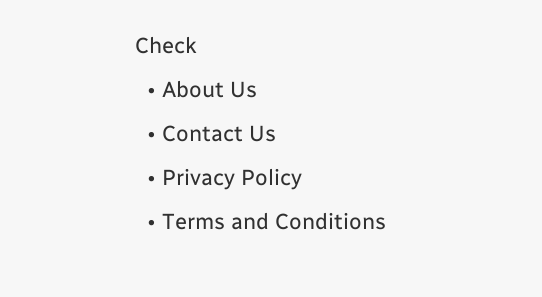Check
  • About Us
  • Contact Us
  • Privacy Policy
  • Terms and Conditions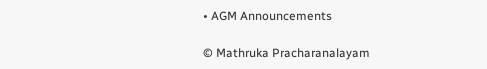• AGM Announcements

© Mathruka Pracharanalayam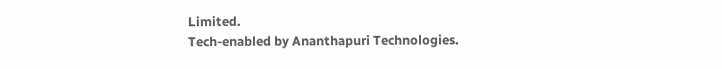Limited.
Tech-enabled by Ananthapuri Technologies.